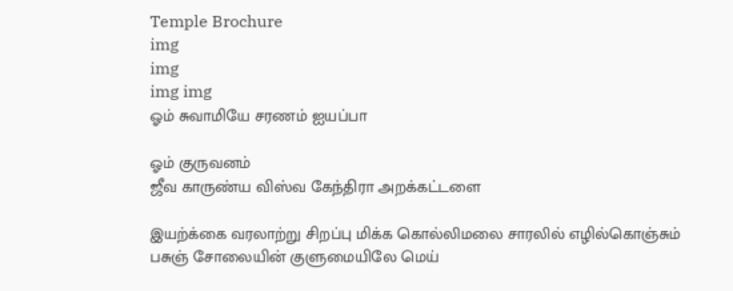Temple Brochure
img
img
img img
ஓம் சுவாமியே சரணம் ஐயப்பா

ஓம் குருவனம்
ஜீவ காருண்ய விஸ்வ கேந்திரா அறக்கட்டளை

இயற்க்கை வரலாற்று சிறப்பு மிக்க கொல்லிமலை சாரலில் எழில்கொஞ்சும் பசுஞ் சோலையின் குளுமையிலே மெய்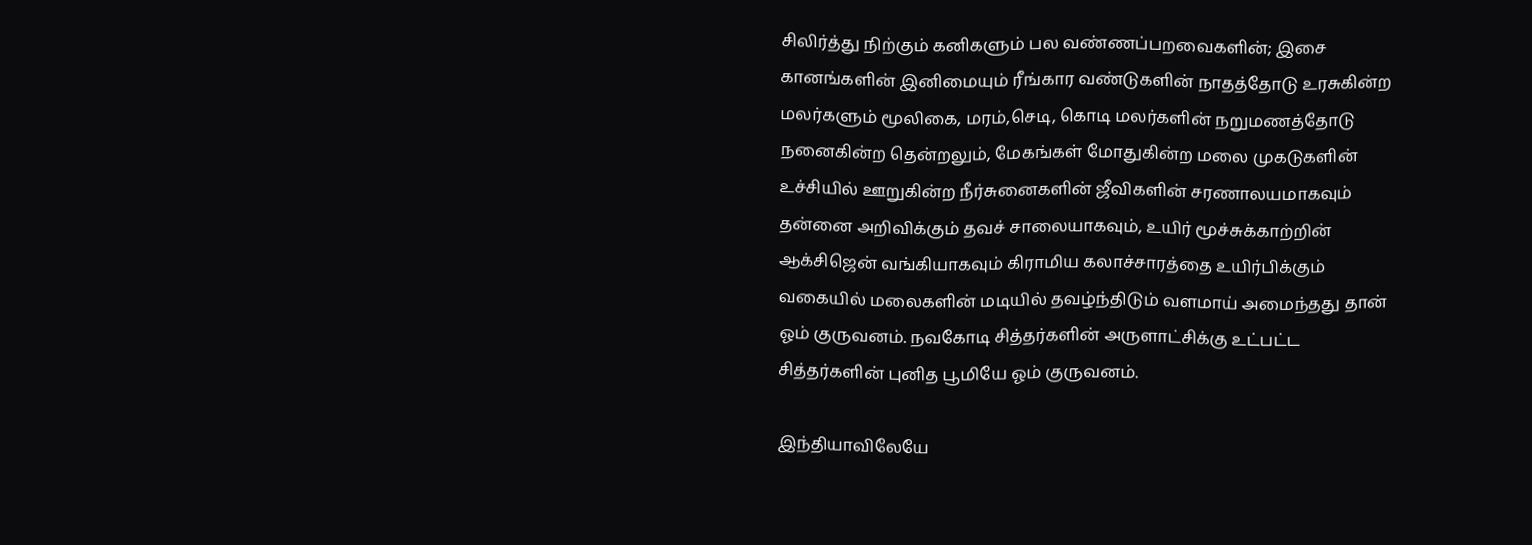சிலிர்த்து நிற்கும் கனிகளும் பல வண்ணப்பறவைகளின்; இசை கானங்களின் இனிமையும் ரீங்கார வண்டுகளின் நாதத்தோடு உரசுகின்ற மலர்களும் மூலிகை, மரம்,செடி, கொடி மலர்களின் நறுமணத்தோடு நனைகின்ற தென்றலும், மேகங்கள் மோதுகின்ற மலை முகடுகளின் உச்சியில் ஊறுகின்ற நீர்சுனைகளின் ஜீவிகளின் சரணாலயமாகவும் தன்னை அறிவிக்கும் தவச் சாலையாகவும், உயிர் மூச்சுக்காற்றின் ஆக்சிஜென் வங்கியாகவும் கிராமிய கலாச்சாரத்தை உயிர்பிக்கும் வகையில் மலைகளின் மடியில் தவழ்ந்திடும் வளமாய் அமைந்தது தான் ஓம் குருவனம். நவகோடி சித்தர்களின் அருளாட்சிக்கு உட்பட்ட சித்தர்களின் புனித பூமியே ஓம் குருவனம்.

இந்தியாவிலேயே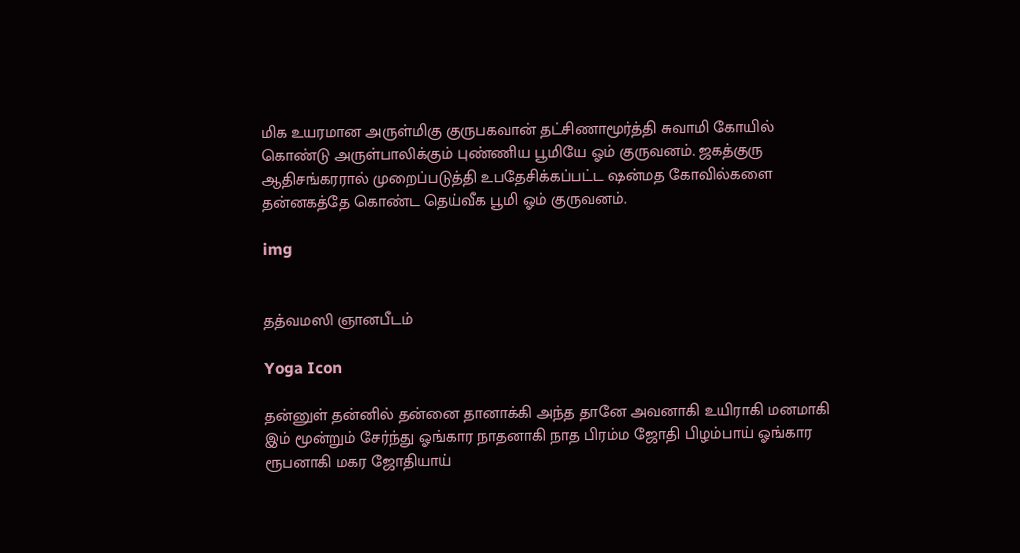மிக உயரமான அருள்மிகு குருபகவான் தட்சிணாமூர்த்தி சுவாமி கோயில் கொண்டு அருள்பாலிக்கும் புண்ணிய பூமியே ஓம் குருவனம். ஜகத்குரு ஆதிசங்கரரால் முறைப்படுத்தி உபதேசிக்கப்பட்ட ஷன்மத கோவில்களை தன்னகத்தே கொண்ட தெய்வீக பூமி ஓம் குருவனம்.

img


தத்வமஸி ஞானபீடம்

Yoga Icon

தன்னுள் தன்னில் தன்னை தானாக்கி அந்த தானே அவனாகி உயிராகி மனமாகி இம் மூன்றும் சேர்ந்து ஓங்கார நாதனாகி நாத பிரம்ம ஜோதி பிழம்பாய் ஓங்கார ரூபனாகி மகர ஜோதியாய்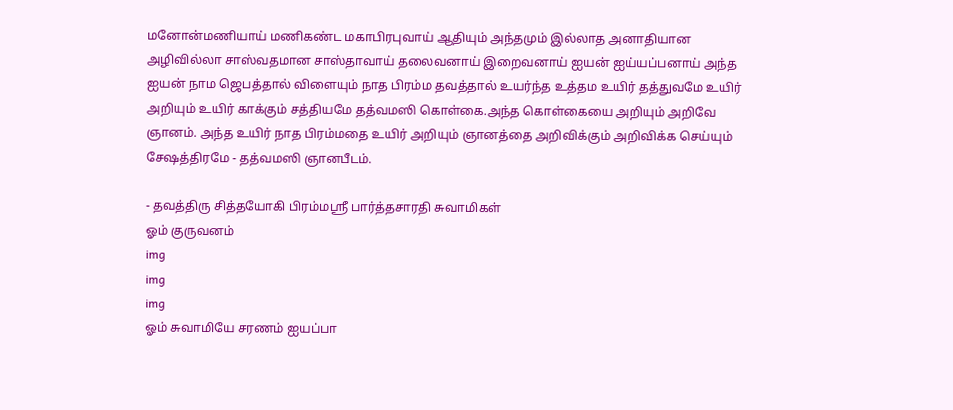மனோன்மணியாய் மணிகண்ட மகாபிரபுவாய் ஆதியும் அந்தமும் இல்லாத அனாதியான அழிவில்லா சாஸ்வதமான சாஸ்தாவாய் தலைவனாய் இறைவனாய் ஐயன் ஐய்யப்பனாய் அந்த ஐயன் நாம ஜெபத்தால் விளையும் நாத பிரம்ம தவத்தால் உயர்ந்த உத்தம உயிர் தத்துவமே உயிர் அறியும் உயிர் காக்கும் சத்தியமே தத்வமஸி கொள்கை.அந்த கொள்கையை அறியும் அறிவே ஞானம். அந்த உயிர் நாத பிரம்மதை உயிர் அறியும் ஞானத்தை அறிவிக்கும் அறிவிக்க செய்யும் சேஷத்திரமே - தத்வமஸி ஞானபீடம்.

- தவத்திரு சித்தயோகி பிரம்மஸ்ரீ பார்த்தசாரதி சுவாமிகள்
ஓம் குருவனம்
img
img
img
ஓம் சுவாமியே சரணம் ஐயப்பா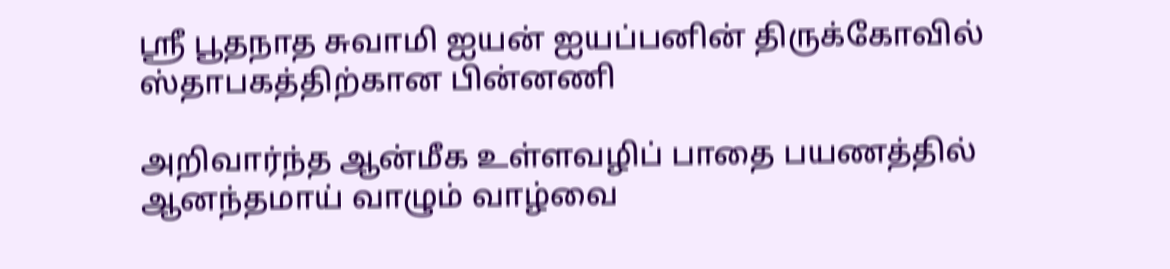ஸ்ரீ பூதநாத சுவாமி ஐயன் ஐயப்பனின் திருக்கோவில்
ஸ்தாபகத்திற்கான பின்னணி

அறிவார்ந்த ஆன்மீக உள்ளவழிப் பாதை பயணத்தில் ஆனந்தமாய் வாழும் வாழ்வை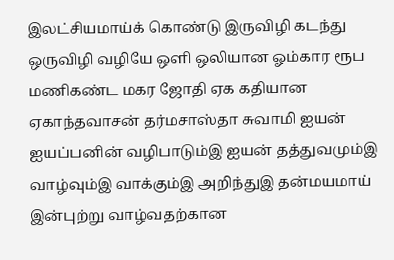இலட்சியமாய்க் கொண்டு இருவிழி கடந்து ஒருவிழி வழியே ஒளி ஒலியான ஓம்கார ரூப மணிகண்ட மகர ஜோதி ஏக கதியான ஏகாந்தவாசன் தர்மசாஸ்தா சுவாமி ஐயன் ஐயப்பனின் வழிபாடும்இ ஐயன் தத்துவமும்இ வாழ்வும்இ வாக்கும்இ அறிந்துஇ தன்மயமாய் இன்புற்று வாழ்வதற்கான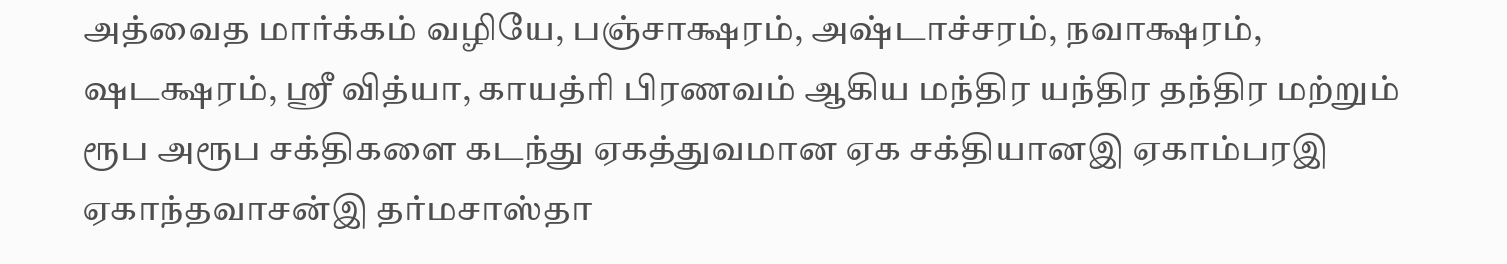அத்வைத மார்க்கம் வழியே, பஞ்சாக்ஷரம், அஷ்டாச்சரம், நவாக்ஷரம், ஷடக்ஷரம், ஸ்ரீ வித்யா, காயத்ரி பிரணவம் ஆகிய மந்திர யந்திர தந்திர மற்றும் ரூப அரூப சக்திகளை கடந்து ஏகத்துவமான ஏக சக்தியானஇ ஏகாம்பரஇ ஏகாந்தவாசன்இ தர்மசாஸ்தா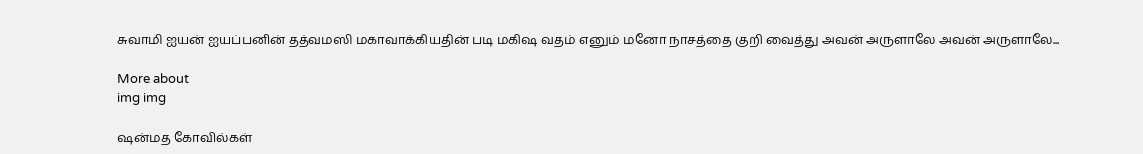சுவாமி ஐயன் ஐயப்பனின் தத்வமஸி மகாவாக்கியதின் படி மகிஷ வதம் எனும் மனோ நாசத்தை குறி வைத்து அவன் அருளாலே அவன் அருளாலே...

More about
img img

ஷன்மத கோவில்கள்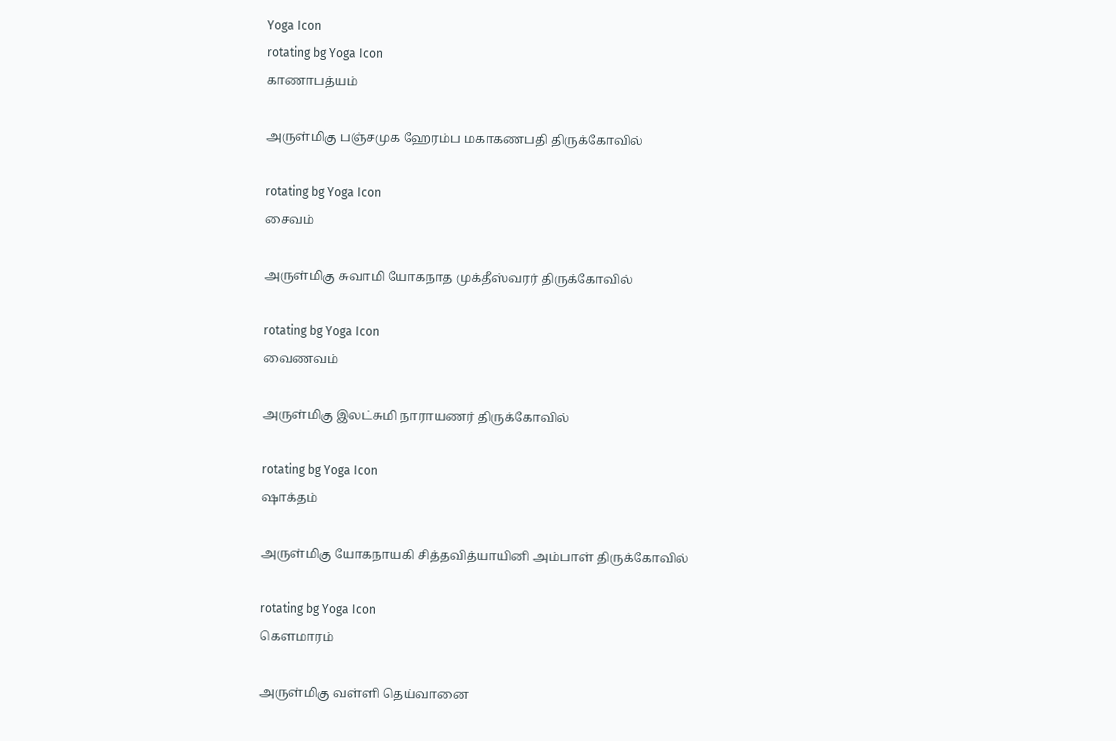Yoga Icon
rotating bg Yoga Icon
காணாபத்யம்

அருள்மிகு பஞ்சமுக ஹேரம்ப மகாகணபதி திருக்கோவில்

rotating bg Yoga Icon
சைவம்

அருள்மிகு சுவாமி யோகநாத முக்தீஸ்வரர் திருக்கோவில்

rotating bg Yoga Icon
வைணவம்

அருள்மிகு இலட்சுமி நாராயணர் திருக்கோவில்

rotating bg Yoga Icon
ஷாக்தம்

அருள்மிகு யோகநாயகி சித்தவித்யாயினி அம்பாள் திருக்கோவில்

rotating bg Yoga Icon
கௌமாரம்

அருள்மிகு வள்ளி தெய்வானை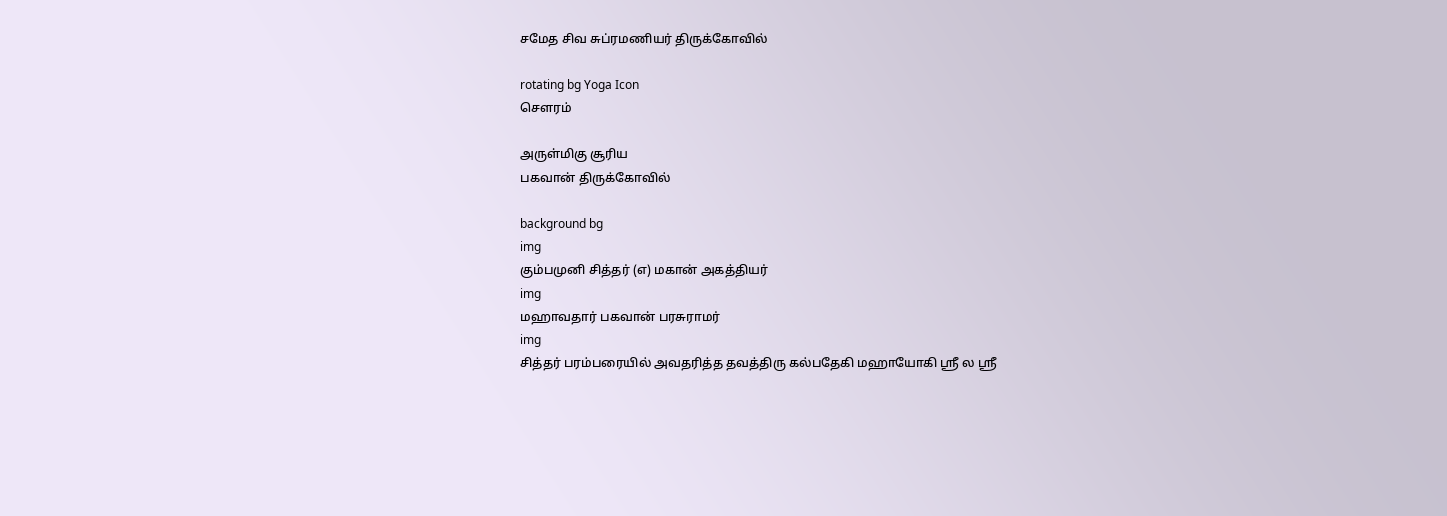சமேத சிவ சுப்ரமணியர் திருக்கோவில்

rotating bg Yoga Icon
சௌரம்

அருள்மிகு சூரிய
பகவான் திருக்கோவில்

background bg
img
கும்பமுனி சித்தர் (எ) மகான் அகத்தியர்
img
மஹாவதார் பகவான் பரசுராமர்
img
சித்தர் பரம்பரையில் அவதரித்த தவத்திரு கல்பதேகி மஹாயோகி ஸ்ரீ ல ஸ்ரீ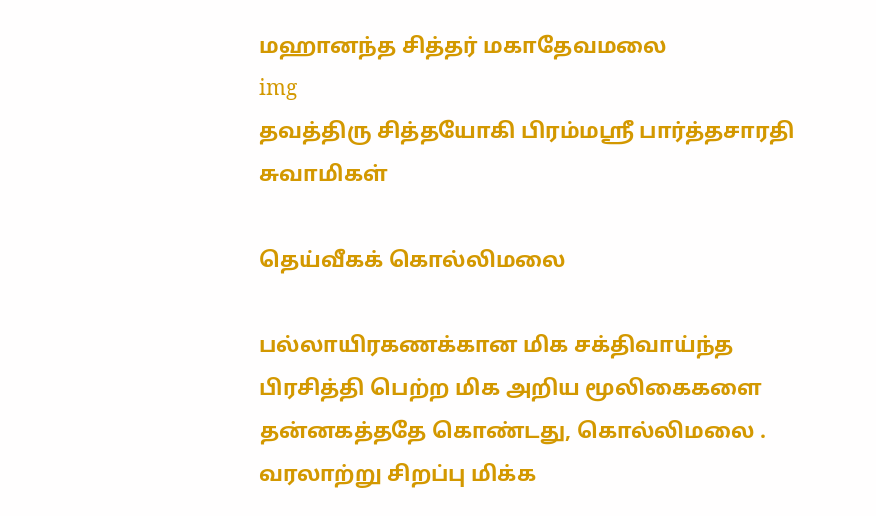மஹானந்த சித்தர் மகாதேவமலை
img
தவத்திரு சித்தயோகி பிரம்மஸ்ரீ பார்த்தசாரதி சுவாமிகள்

தெய்வீகக் கொல்லிமலை

பல்லாயிரகணக்கான மிக சக்திவாய்ந்த பிரசித்தி பெற்ற மிக அறிய மூலிகைகளை தன்னகத்ததே கொண்டது, கொல்லிமலை . வரலாற்று சிறப்பு மிக்க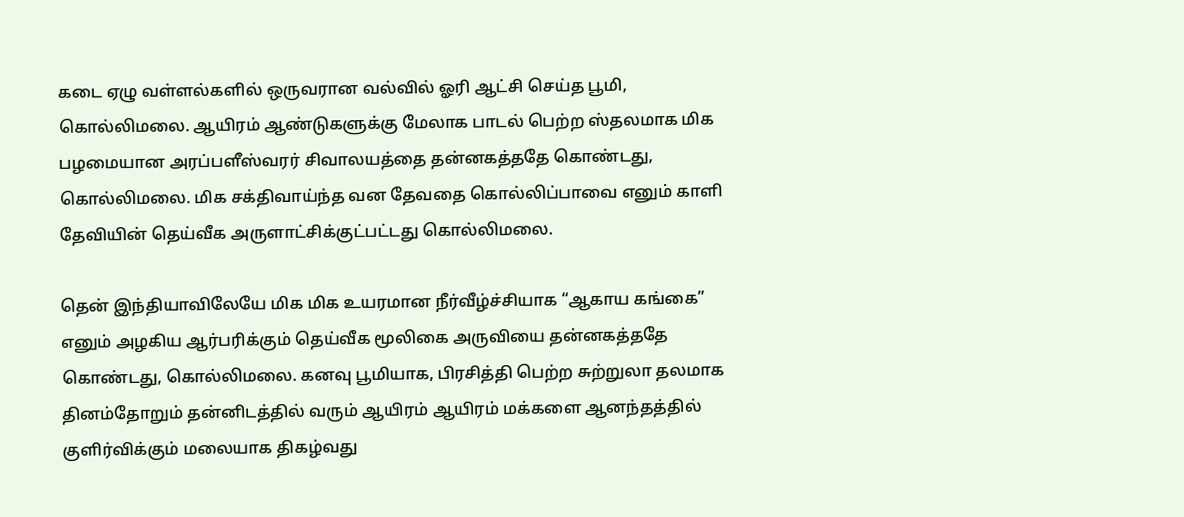கடை ஏழு வள்ளல்களில் ஒருவரான வல்வில் ஓரி ஆட்சி செய்த பூமி, கொல்லிமலை. ஆயிரம் ஆண்டுகளுக்கு மேலாக பாடல் பெற்ற ஸ்தலமாக மிக பழமையான அரப்பளீஸ்வரர் சிவாலயத்தை தன்னகத்ததே கொண்டது, கொல்லிமலை. மிக சக்திவாய்ந்த வன தேவதை கொல்லிப்பாவை எனும் காளி தேவியின் தெய்வீக அருளாட்சிக்குட்பட்டது கொல்லிமலை.

தென் இந்தியாவிலேயே மிக மிக உயரமான நீர்வீழ்ச்சியாக “ஆகாய கங்கை” எனும் அழகிய ஆர்பரிக்கும் தெய்வீக மூலிகை அருவியை தன்னகத்ததே கொண்டது, கொல்லிமலை. கனவு பூமியாக, பிரசித்தி பெற்ற சுற்றுலா தலமாக தினம்தோறும் தன்னிடத்தில் வரும் ஆயிரம் ஆயிரம் மக்களை ஆனந்தத்தில் குளிர்விக்கும் மலையாக திகழ்வது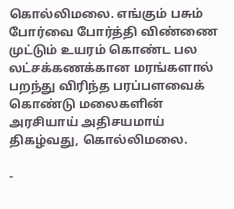கொல்லிமலை. எங்கும் பசும் போர்வை போர்த்தி விண்ணை முட்டும் உயரம் கொண்ட பல லட்சக்கணக்கான மரங்களால் பறந்து விரிந்த பரப்பளவைக் கொண்டு மலைகளின் அரசியாய் அதிசயமாய் திகழ்வது, கொல்லிமலை.

-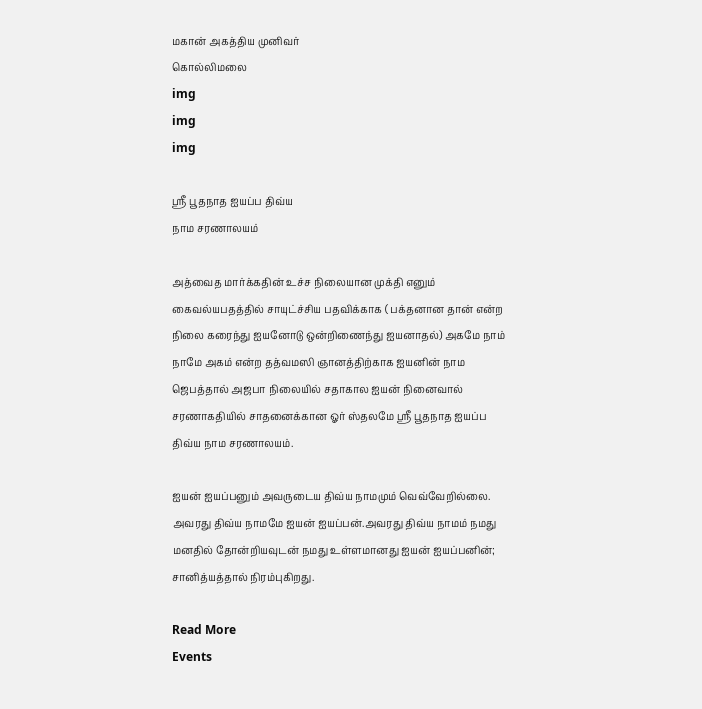மகான் அகத்திய முனிவர்
கொல்லிமலை
img
img
img

ஸ்ரீ பூதநாத ஐயப்ப திவ்ய
நாம சரணாலயம்

அத்வைத மார்க்கதின் உச்ச நிலையான முக்தி எனும் கைவல்யபதத்தில் சாயுட்ச்சிய பதவிக்காக ( பக்தனான தான் என்ற நிலை கரைந்து ஐயனோடு ஒன்றிணைந்து ஐயனாதல்) அகமே நாம் நாமே அகம் என்ற தத்வமஸி ஞானத்திற்காக ஐயனின் நாம ஜெபத்தால் அஜபா நிலையில் சதாகால ஐயன் நினைவால் சரணாகதியில் சாதனைக்கான ஓர் ஸ்தலமே ஸ்ரீ பூதநாத ஐயப்ப திவ்ய நாம சரணாலயம்.

ஐயன் ஐயப்பனும் அவருடைய திவ்ய நாமமும் வெவ்வேறில்லை. அவரது திவ்ய நாமமே ஐயன் ஐயப்பன்.அவரது திவ்ய நாமம் நமது மனதில் தோன்றியவுடன் நமது உள்ளமானது ஐயன் ஐயப்பனின்; சானித்யத்தால் நிரம்புகிறது.

Read More
Events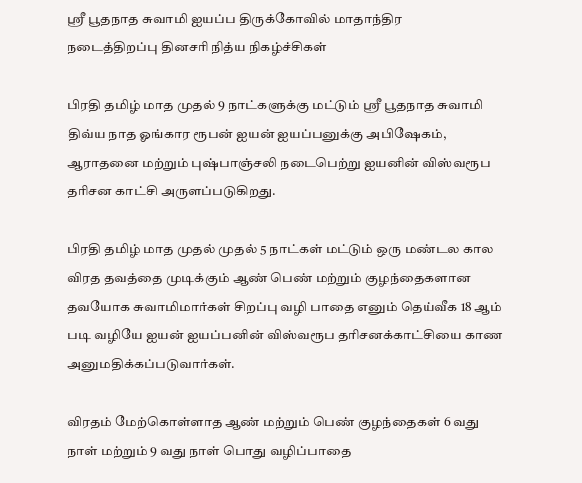ஸ்ரீ பூதநாத சுவாமி ஐயப்ப திருக்கோவில் மாதாந்திர
நடைத்திறப்பு தினசரி நித்ய நிகழ்ச்சிகள்

பிரதி தமிழ் மாத முதல் 9 நாட்களுக்கு மட்டும் ஸ்ரீ பூதநாத சுவாமி திவ்ய நாத ஓங்கார ரூபன் ஐயன் ஐயப்பனுக்கு அபிஷேகம், ஆராதனை மற்றும் புஷ்பாஞ்சலி நடைபெற்று ஐயனின் விஸ்வரூப தரிசன காட்சி அருளப்படுகிறது.

பிரதி தமிழ் மாத முதல் முதல் 5 நாட்கள் மட்டும் ஒரு மண்டல கால விரத தவத்தை முடிக்கும் ஆண் பெண் மற்றும் குழந்தைகளான தவயோக சுவாமிமார்கள் சிறப்பு வழி பாதை எனும் தெய்வீக 18 ஆம் படி வழியே ஐயன் ஐயப்பனின் விஸ்வரூப தரிசனக்காட்சியை காண அனுமதிக்கப்படுவார்கள்.

விரதம் மேற்கொள்ளாத ஆண் மற்றும் பெண் குழந்தைகள் 6 வது நாள் மற்றும் 9 வது நாள் பொது வழிப்பாதை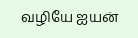வழியே ஐயன்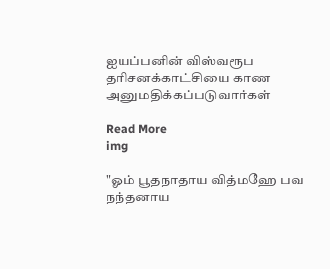ஐயப்பனின் விஸ்வரூப தரிசனக்காட்சியை காண அனுமதிக்கப்படுவார்கள்

Read More
img

"ஓம் பூதநாதாய வித்மஹே பவ நந்தனாய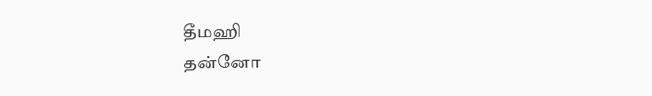தீமஹி
தன்னோ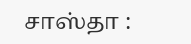சாஸ்தா :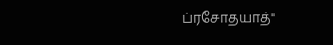ப்ரசோதயாத்"